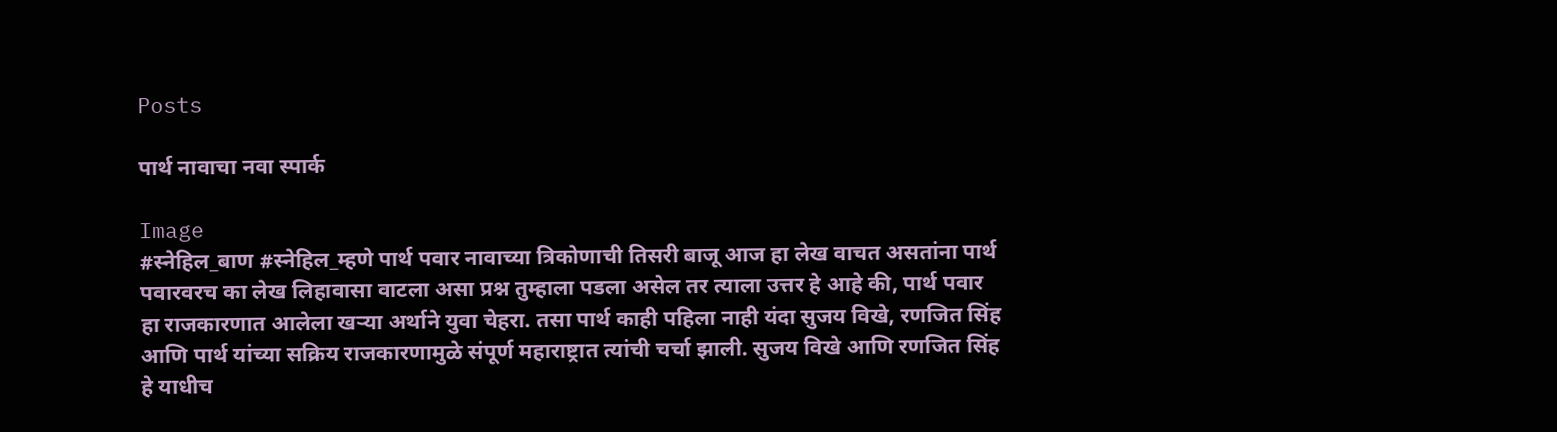Posts

पार्थ नावाचा नवा स्पार्क

Image
#स्नेहिल_बाण #स्नेहिल_म्हणे पार्थ पवार नावाच्या त्रिकोणाची तिसरी बाजू आज हा लेख वाचत असतांना पार्थ पवारवरच का लेख लिहावासा वाटला असा प्रश्न तुम्हाला पडला असेल तर त्याला उत्तर हे आहे की, पार्थ पवार हा राजकारणात आलेला खऱ्या अर्थाने युवा चेहरा. तसा पार्थ काही पहिला नाही यंदा सुजय विखे, रणजित सिंह आणि पार्थ यांच्या सक्रिय राजकारणामुळे संपूर्ण महाराष्ट्रात त्यांची चर्चा झाली. सुजय विखे आणि रणजित सिंह हे याधीच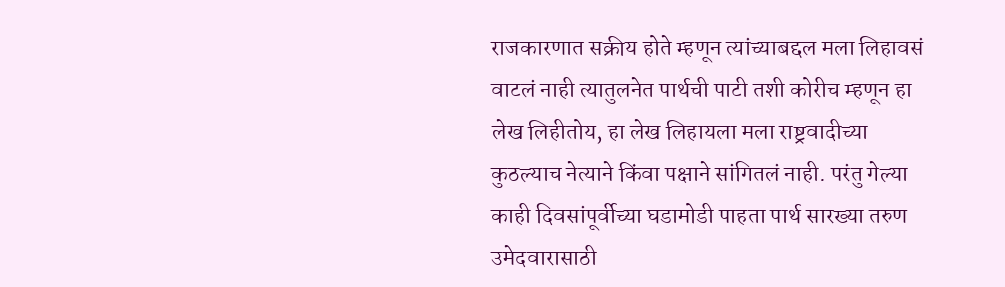राजकारणात सक्रीय होते म्हणून त्यांच्याबद्दल मला लिहावसं वाटलं नाही त्यातुलनेत पार्थची पाटी तशी कोरीच म्हणून हा लेख लिहीतोय, हा लेख लिहायला मला राष्ट्रवादीच्या कुठल्याच नेत्याने किंवा पक्षाने सांगितलं नाही. परंतु गेल्या काही दिवसांपूर्वीच्या घडामोडी पाहता पार्थ सारख्या तरुण उमेदवारासाठी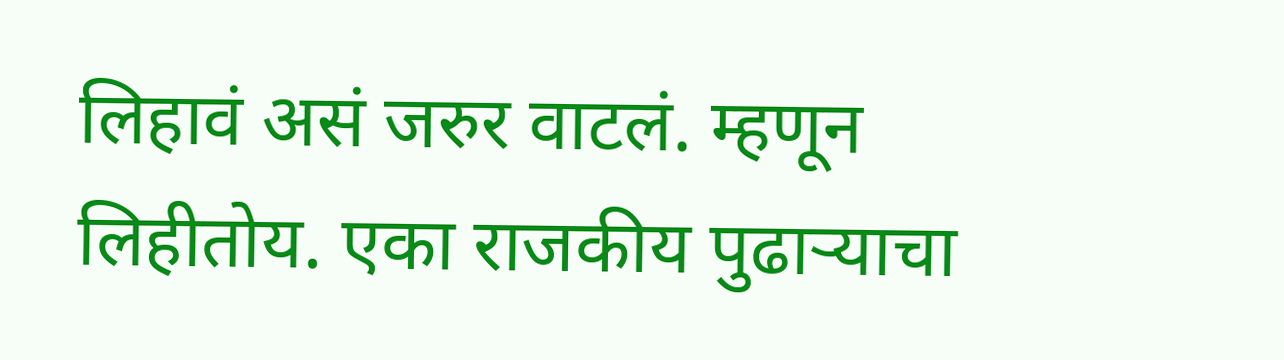लिहावं असं जरुर वाटलं. म्हणून लिहीतोय. एका राजकीय पुढाऱ्याचा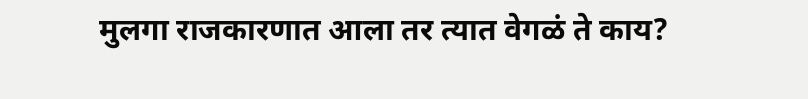मुलगा राजकारणात आला तर त्यात वेगळं ते काय?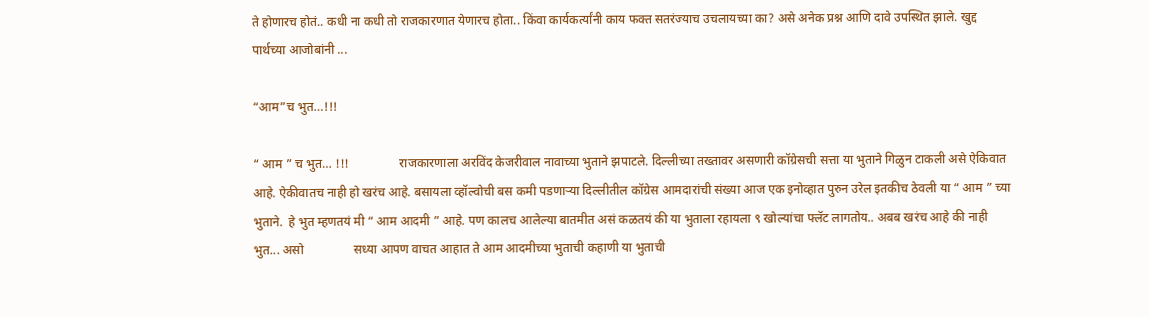ते होणारच होतं.. कधी ना कधी तो राजकारणात येणारच होता.. किंवा कार्यकर्त्यांनी काय फक्त सतरंज्याच उचलायच्या का? असे अनेक प्रश्न आणि दावे उपस्थित झाले. खुद्द पार्थच्या आजोबांनी ...

“आम”च भुत…!!!

“ आम ” च भुत… !!!                राजकारणाला अरविंद केजरीवाल नावाच्या भुताने झपाटले. दिल्लीच्या तख्तावर असणारी कॉग्रेसची सत्ता या भुताने गिळुन टाकली असे ऐकिवात आहे. ऐकीवातच नाही हो खरंच आहे. बसायला व्हॉल्वोची बस कमी पडणाऱ्या दिल्लीतील कॉग्रेस आमदारांची संख्या आज एक इनोव्हात पुरुन उरेल इतकीच ठेवली या “ आम ” च्या भुताने.  हे भुत म्हणतयं मी “ आम आदमी ” आहे. पण कालच आलेल्या बातमीत असं कळतयं की या भुताला रहायला ९ खोल्यांचा फ्लॅट लागतोय.. अबब खरंच आहे की नाही भुत... असो                सध्या आपण वाचत आहात ते आम आदमीच्या भुताची कहाणी या भुताची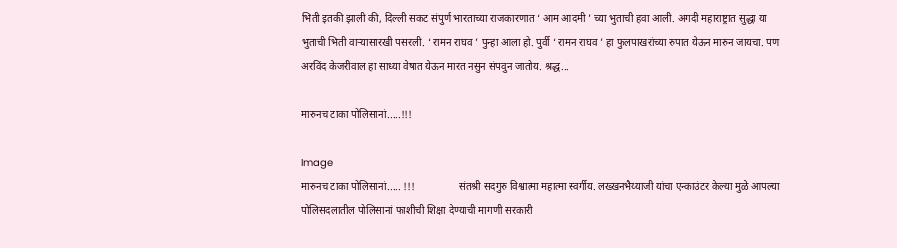भिती इतकी झाली की, दिल्ली सकट संपुर्ण भारताच्या राजकारणात ‘ आम आदमी ’ च्या भुताची हवा आली. अगदी महाराष्ट्रात सुद्धा या भुताची भिती वाऱ्यासारखी पसरली. ‘ रामन राघव ’ पुन्हा आला हो. पुर्वी ‘ रामन राघव ’ हा फुलपाखरांच्या रुपात येऊन मारुन जायचा. पण अरविंद केजरीवाल हा साध्या वेषात येऊन मारत नसुन संपवुन जातोय. श्रद्ध...

मारुनच टाका पोलिसानां.....!!!

Image
मारुनच टाका पोलिसानां..... !!!                 संतश्री सदगुरु विश्वात्मा महात्मा स्वर्गीय. लख्खनभैय्याजी यांचा एन्काउंटर केल्या मुळे आपल्या पोलिसदलातील पोलिसानां फाशीची शिक्षा देण्याची मागणी सरकारी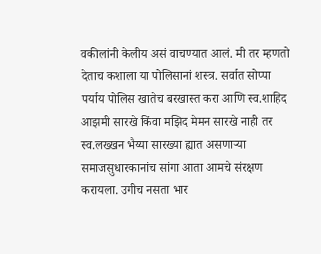वकीलांनी केलीय असं वाचण्यात आलं. मी तर म्हणतो देताच कशाला या पोलिसानां शस्त्र. सर्वात सोप्पा पर्याय पोलिस खातेच बरखास्त करा आणि स्व.शाहिद आझमी सारखे किंवा मझिद मेमन सारखे नाही तर स्व.लख्खन भैय्या सारख्या ह्यात असणाऱ्या समाजसुधारकानांच सांगा आता आमचे संरक्षण करायला. उगीच नसता भार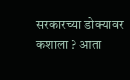सरकारच्या डोक्यावर कशाला ? आता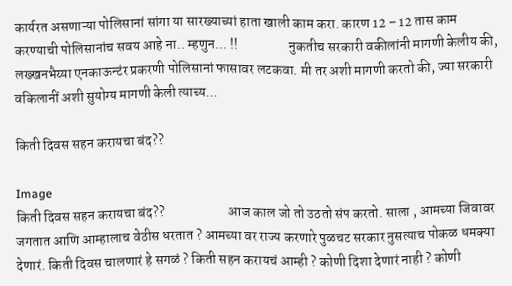कार्यरत असणाऱ्या पोलिसानां सांगा या सारख्याच्यां हाता खाली काम करा. कारण 12 – 12 तास काम करण्याची पोलिसानांच सवय आहे ना.. म्हणुन... !!                  नुकतीच सरकारी वकीलांनी मागणी केलीय की, लख्खनभैय्या एनकाऊन्टंर प्रकरणी पोलिसानां फासावर लटकवा. मी तर अशी मागणी करतो की, ज्या सरकारी वकिलानीं अशी सुयोग्य मागणी केली त्याच्य...

किती दिवस सहन करायचा बंद??

Image
किती दिवस सहन करायचा बंद??                       आज काल जो तो उठतो संप करतो. साला , आमच्या जिवावर जगतात आणि आम्हालाच वेठीस धरतात ? आमच्या वर राज्य करणारे पुळचट सरकार नुसत्याच पोकळ धमक्या देणारं. किती दिवस चालणारं हे सगळं ? किती सहन करायचं आम्ही ? कोणी दिशा देणारं नाही ? कोणी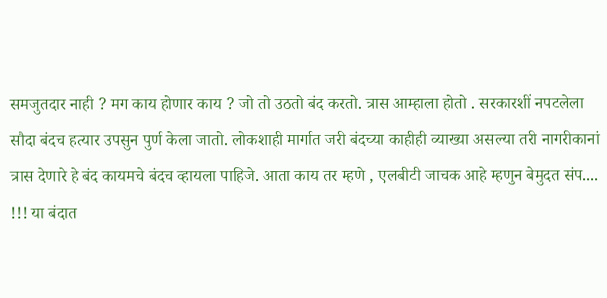समजुतदार नाही ? मग काय होणार काय ? जो तो उठतो बंद करतो. त्रास आम्हाला होतो . सरकारशीं नपटलेला सौदा बंदच हत्यार उपसुन पुर्ण केला जातो. लोकशाही मार्गात जरी बंदच्या काहीही व्याख्या असल्या तरी नागरीकानां त्रास देणारे हे बंद कायमचे बंदच व्हायला पाहिजे. आता काय तर म्हणे , एलबीटी जाचक आहे म्हणुन बेमुदत संप.... !!! या बंदात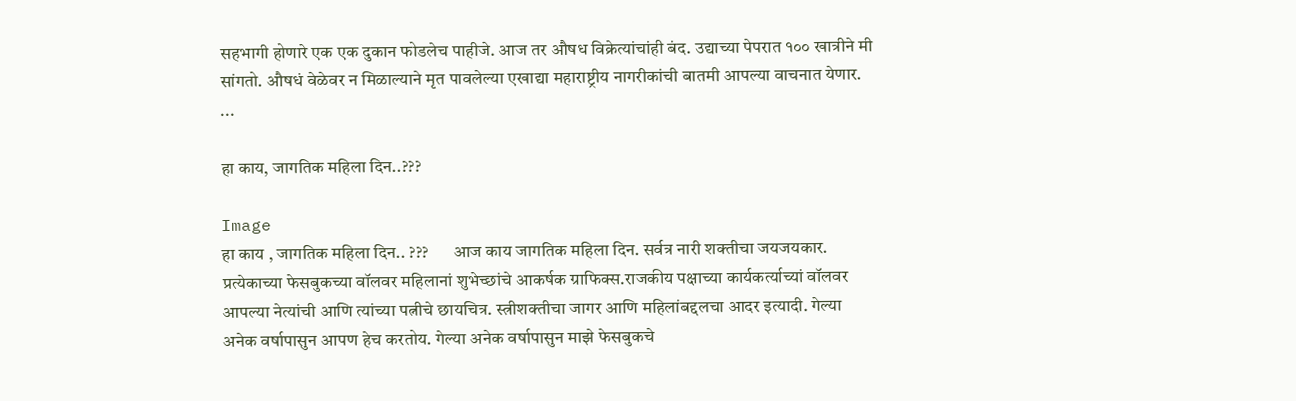सहभागी होणारे एक एक दुकान फोडलेच पाहीजे. आज तर औषध विक्रेत्यांचांही बंद. उद्याच्या पेपरात १०० खात्रीने मी सांगतो. औषधं वेळेवर न मिळाल्याने मृत पावलेल्या एखाद्या महाराष्ट्रीय नागरीकांची बातमी आपल्या वाचनात येणार.             ...

हा काय, जागतिक महिला दिन..???

Image
हा काय , जागतिक महिला दिन.. ???       आज काय जागतिक महिला दिन. सर्वत्र नारी शक्तीचा जयजयकार. प्रत्येकाच्या फेसबुकच्या वॉलवर महिलानां शुभेच्छांचे आकर्षक ग्राफिक्स.राजकीय पक्षाच्या कार्यकर्त्याच्यां वॉलवर आपल्या नेत्यांची आणि त्यांच्या पत्नीचे छायचित्र. स्त्रीशक्तीचा जागर आणि महिलांबद्दलचा आदर इत्यादी. गेल्या अनेक वर्षापासुन आपण हेच करतोय. गेल्या अनेक वर्षापासुन माझे फेसबुकचे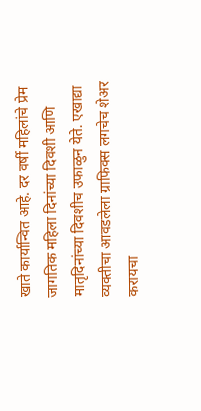खाते कार्यान्वित आहे. दर वर्षी महिलांचे प्रेम जागतिक महिला दिनांच्या दिवशी आणि मातृदिनांच्या दिवशीच उफाळुन येते. एखाद्या व्यक्तीचा आवडलेला ग्राफिक्स लगचेच शेअर करायचा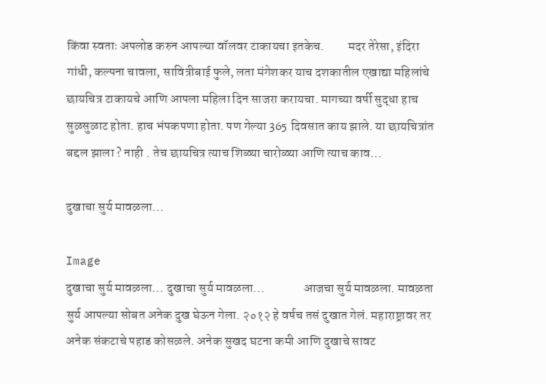किंवा स्वताः अपलोड करुन आपल्या वॉलवर टाकायचा इतकेच.         मदर तेरेसा, इंदिरा गांधी, कल्पना चावला, सावित्रीबाई फुले, लता मंगेशकर याच दशकातील एखाद्या महिलांचे छायचित्र टाकायचे आणि आपला महिला दिन साजरा करायचा. मागच्या वर्षी सुद्धा हाच सुळसुळाट होता. हाच भंपकपणा होता. पण गेल्या 365 दिवसात काय झाले. या छायचित्रांत बद्दल झाला ? नाही . तेच छायचित्र त्याच शिळ्या चारोळ्या आणि त्याच काव...

दुखाचा सुर्य मावळला...

Image
दुखाचा सुर्य मावळला... दुखाचा सुर्य मावळला...               आजचा सुर्य मावळला. मावळता सुर्य आपल्या सोबत अनेक दुख घेऊन गेला. २०१२ हे वर्षच तसं दुखात गेलं. महाराष्ट्रावर तर अनेक संकटाचे पहाड कोसळले. अनेक सुखद घटना कमी आणि दुखाचे सावट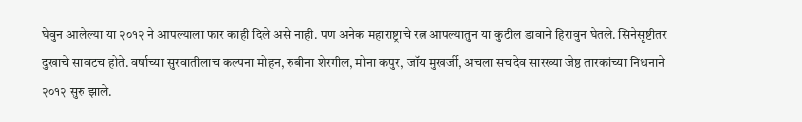घेवुन आलेल्या या २०१२ ने आपल्याला फार काही दिले असे नाही. पण अनेक महाराष्ट्राचे रत्न आपल्यातुन या कुटील डावाने हिरावुन घेतले. सिनेसृष्टीतर दुखाचे सावटच होते. वर्षाच्या सुरवातीलाच कल्पना मोहन, रुबीना शेरगील, मोना कपुर, जॉय मुखर्जी, अचला सचदेव सारख्या जेष्ठ तारकांच्या निधनाने २०१२ सुरु झाले.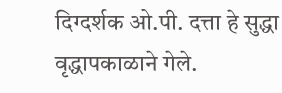दिग्दर्शक ओ.पी. दत्ता हे सुद्धा वृद्धापकाळाने गेले.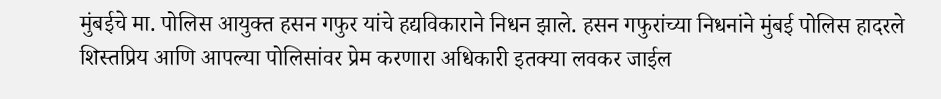मुंबईचे मा. पोलिस आयुक्त हसन गफुर यांचे हद्यविकाराने निधन झाले. हसन गफुरांच्या निधनांने मुंबई पोलिस हादरले शिस्तप्रिय आणि आपल्या पोलिसांवर प्रेम करणारा अधिकारी इतक्या लवकर जाईल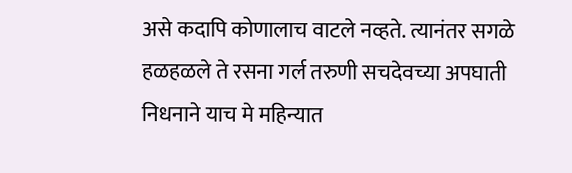असे कदापि कोणालाच वाटले नव्हते. त्यानंतर सगळे हळहळले ते रसना गर्ल तरुणी सचदेवच्या अपघाती निधनाने याच मे महिन्यात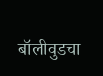बॉलीवुडचा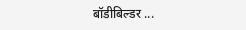बॉडीबिल्डर ...